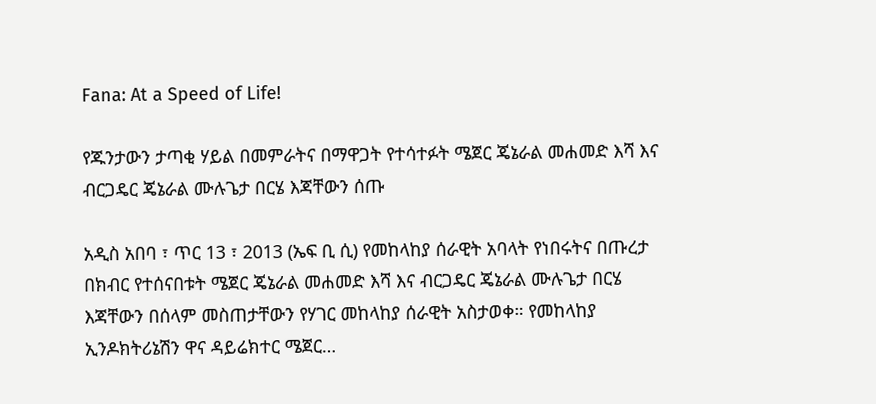Fana: At a Speed of Life!

የጁንታውን ታጣቂ ሃይል በመምራትና በማዋጋት የተሳተፉት ሜጀር ጄኔራል መሐመድ እሻ እና ብርጋዴር ጄኔራል ሙሉጌታ በርሄ እጃቸውን ሰጡ

አዲስ አበባ ፣ ጥር 13 ፣ 2013 (ኤፍ ቢ ሲ) የመከላከያ ሰራዊት አባላት የነበሩትና በጡረታ በክብር የተሰናበቱት ሜጀር ጄኔራል መሐመድ እሻ እና ብርጋዴር ጄኔራል ሙሉጌታ በርሄ እጃቸውን በሰላም መስጠታቸውን የሃገር መከላከያ ሰራዊት አስታወቀ። የመከላከያ ኢንዶክትሪኔሽን ዋና ዳይሬክተር ሜጀር…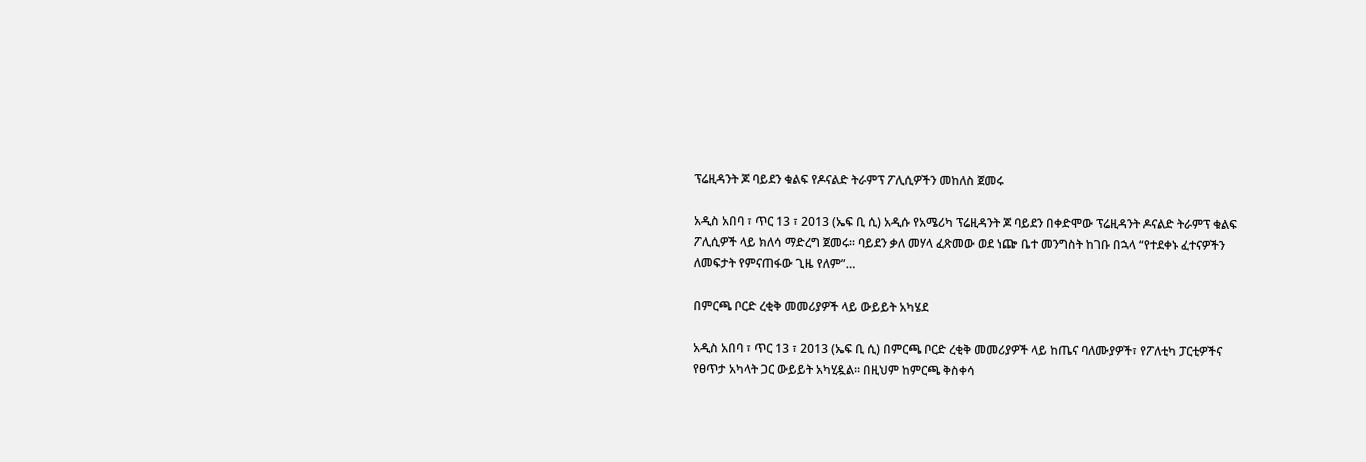ፕሬዚዳንት ጆ ባይደን ቁልፍ የዶናልድ ትራምፕ ፖሊሲዎችን መከለስ ጀመሩ

አዲስ አበባ ፣ ጥር 13 ፣ 2013 (ኤፍ ቢ ሲ) አዲሱ የአሜሪካ ፕሬዚዳንት ጆ ባይደን በቀድሞው ፕሬዚዳንት ዶናልድ ትራምፕ ቁልፍ ፖሊሲዎች ላይ ክለሳ ማድረግ ጀመሩ፡፡ ባይደን ቃለ መሃላ ፈጽመው ወደ ነጬ ቤተ መንግስት ከገቡ በኋላ “የተደቀኑ ፈተናዎችን ለመፍታት የምናጠፋው ጊዜ የለም”…

በምርጫ ቦርድ ረቂቅ መመሪያዎች ላይ ውይይት አካሄደ

አዲስ አበባ ፣ ጥር 13 ፣ 2013 (ኤፍ ቢ ሲ) በምርጫ ቦርድ ረቂቅ መመሪያዎች ላይ ከጤና ባለሙያዎች፣ የፖለቲካ ፓርቲዎችና የፀጥታ አካላት ጋር ውይይት አካሂዷል። በዚህም ከምርጫ ቅስቀሳ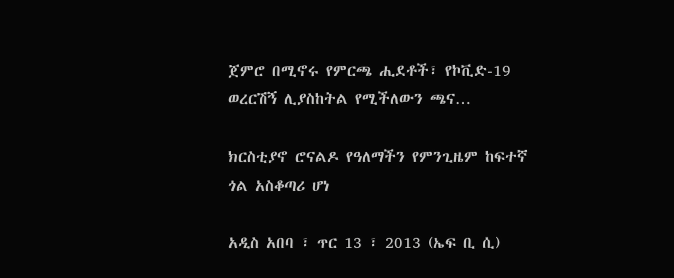ጀምሮ በሚኖሩ የምርጫ ሒደቶች፣ የኮቪድ-19 ወረርሽኝ ሊያስከትል የሚችለውን ጫና…

ክርስቲያኖ ሮናልዶ የዓለማችን የምንጊዜም ከፍተኛ ጎል አስቆጣሪ ሆነ

አዲስ አበባ ፣ ጥር 13 ፣ 2013 (ኤፍ ቢ ሲ)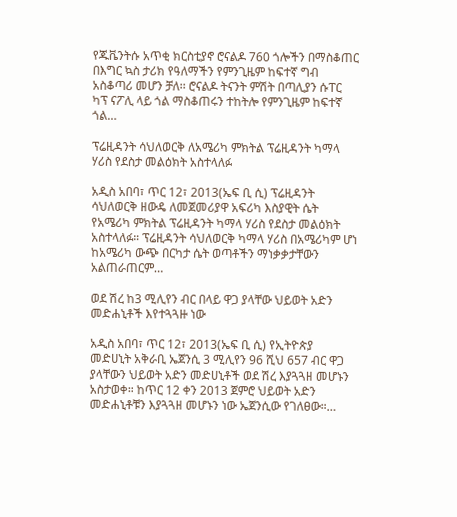የጁቬንትሱ አጥቂ ክርስቲያኖ ሮናልዶ 760 ጎሎችን በማስቆጠር በእግር ኳስ ታሪክ የዓለማችን የምንጊዜም ከፍተኛ ግብ አስቆጣሪ መሆን ቻለ፡፡ ሮናልዶ ትናንት ምሽት በጣሊያን ሱፐር ካፕ ናፖሊ ላይ ጎል ማስቆጠሩን ተከትሎ የምንጊዜም ከፍተኛ ጎል…

ፕሬዚዳንት ሳህለወርቅ ለአሜሪካ ምክትል ፕሬዚዳንት ካማላ ሃሪስ የደስታ መልዕክት አስተላለፉ

አዲስ አበባ፣ ጥር 12፣ 2013(ኤፍ ቢ ሲ) ፕሬዚዳንት ሳህለወርቅ ዘውዴ ለመጀመሪያዋ አፍሪካ እስያዊት ሴት የአሜሪካ ምክትል ፕሬዚዳንት ካማላ ሃሪስ የደስታ መልዕክት አስተላለፉ። ፕሬዚዳንት ሳህለወርቅ ካማላ ሃሪስ በአሜሪካም ሆነ ከአሜሪካ ውጭ በርካታ ሴት ወጣቶችን ማነቃቃታቸውን አልጠራጠርም…

ወደ ሽረ ከ3 ሚሊየን ብር በላይ ዋጋ ያላቸው ህይወት አድን መድሐኒቶች እየተጓጓዙ ነው

አዲስ አበባ፣ ጥር 12፣ 2013(ኤፍ ቢ ሲ) የኢትዮጵያ መድሀኒት አቅራቢ ኤጀንሲ 3 ሚሊየን 96 ሺህ 657 ብር ዋጋ ያላቸውን ህይወት አድን መድሀኒቶች ወደ ሽረ እያጓጓዘ መሆኑን አስታወቀ። ከጥር 12 ቀን 2013 ጀምሮ ህይወት አድን መድሐኒቶቹን እያጓጓዘ መሆኑን ነው ኤጀንሲው የገለፀው።…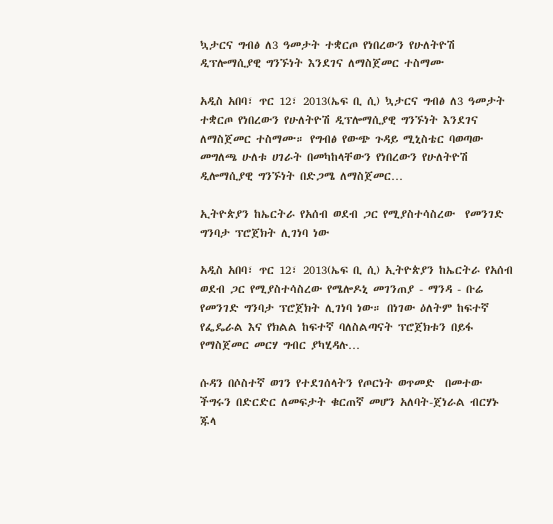ኳታርና ግብፅ ለ3 ዓመታት ተቋርጦ የነበረውን የሁለትዮሽ ዲፕሎማሲያዊ ግንኙነት እንደገና ለማስጀመር ተስማሙ

አዲስ አበባ፣ ጥር 12፣ 2013(ኤፍ ቢ ሲ) ኳታርና ግብፅ ለ3 ዓመታት ተቋርጦ የነበረውን የሁለትዮሽ ዲፕሎማሲያዊ ግንኙነት እንደገና ለማስጀመር ተስማሙ። የግብፅ የውጭ ጉዳይ ሚኒስቴር ባወጣው መግለጫ ሁለቱ ሀገራት በመካከላቸውን የነበረውን የሁለትዮሽ ዲሎማሲያዊ ግንኙነት በድጋሜ ለማስጀመር…

ኢትዮጵያን ከኤርትራ የአሰብ ወደብ ጋር የሚያስተሳስረው  የመንገድ ግንባታ ፕሮጀክት ሊገነባ ነው

አዲስ አበባ፣ ጥር 12፣ 2013(ኤፍ ቢ ሲ) ኢትዮጵያን ከኤርትራ የአሰብ ወደብ ጋር የሚያስተሳስረው የሜሎዶኒ መገንጠያ - ማንዳ - ቡሬ የመንገድ ግንባታ ፕሮጀክት ሊገነባ ነው። በነገው ዕለትም ከፍተኛ የፌዴራል እና የክልል ከፍተኛ ባለስልጣናት ፕሮጀክቱን በይፋ የማስጀመር መርሃ ግብር ያካሂዳሉ…

ሱዳን በሶስተኛ ወገን የተደገሰላትን የጦርነት ወጥመድ  በመተው ችግሩን በድርድር ለመፍታት ቁርጠኛ መሆን አለባት-ጀነራል ብርሃኑ ጁላ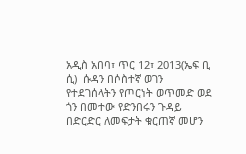አዲስ አበባ፣ ጥር 12፣ 2013(ኤፍ ቢ ሲ)  ሱዳን በሶስተኛ ወገን የተደገሰላትን የጦርነት ወጥመድ ወደ ጎን በመተው የድንበሩን ጉዳይ በድርድር ለመፍታት ቁርጠኛ መሆን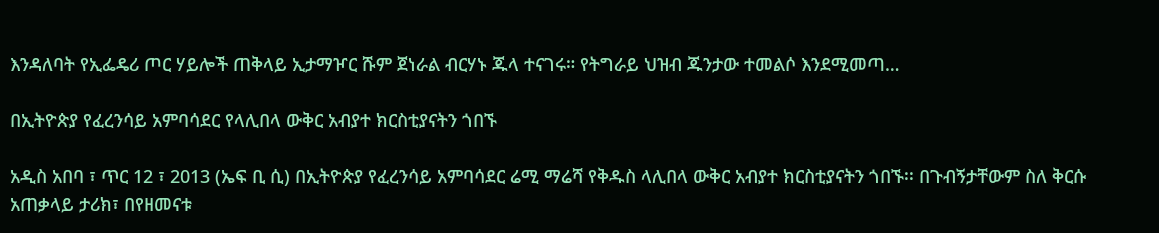እንዳለባት የኢፌዴሪ ጦር ሃይሎች ጠቅላይ ኢታማዦር ሹም ጀነራል ብርሃኑ ጁላ ተናገሩ። የትግራይ ህዝብ ጁንታው ተመልሶ እንደሚመጣ…

በኢትዮጵያ የፈረንሳይ አምባሳደር የላሊበላ ውቅር አብያተ ክርስቲያናትን ጎበኙ

አዲስ አበባ ፣ ጥር 12 ፣ 2013 (ኤፍ ቢ ሲ) በኢትዮጵያ የፈረንሳይ አምባሳደር ሬሚ ማሬሻ የቅዱስ ላሊበላ ውቅር አብያተ ክርስቲያናትን ጎበኙ፡፡ በጉብኝታቸውም ስለ ቅርሱ አጠቃላይ ታሪክ፣ በየዘመናቱ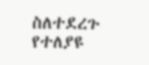ስለተደረጉ የተለያዩ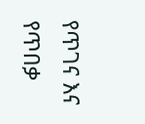የጥገና እና የጥበቃ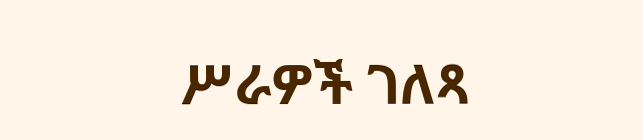ሥራዎች ገለጻ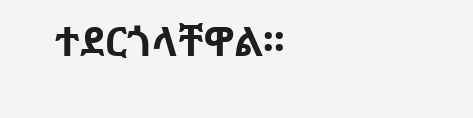ተደርጎላቸዋል፡፡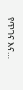የጥገና እና…